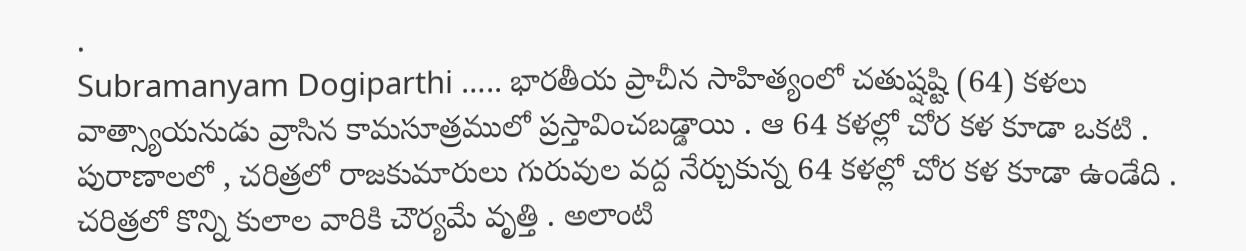.
Subramanyam Dogiparthi ….. భారతీయ ప్రాచీన సాహిత్యంలో చతుష్షష్టి (64) కళలు వాత్స్యాయనుడు వ్రాసిన కామసూత్రములో ప్రస్తావించబడ్డాయి . ఆ 64 కళల్లో చోర కళ కూడా ఒకటి . పురాణాలలో , చరిత్రలో రాజకుమారులు గురువుల వద్ద నేర్చుకున్న 64 కళల్లో చోర కళ కూడా ఉండేది . చరిత్రలో కొన్ని కులాల వారికి చౌర్యమే వృత్తి . అలాంటి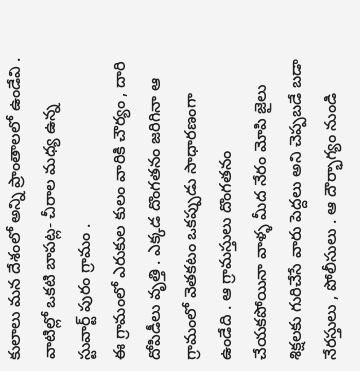కులాలు మన దేశంలో అన్ని ప్రాంతాలలో ఉండేవి . వాటిల్లో ఒకటి బాపట్ల- చీరాల మధ్య ఉన్న స్టువార్ట్ పురం గ్రామం .
ఈ గ్రామంలో ఎరుకుల కులం వారికి చౌర్యం , దారి దోపిడీలు వృత్తి . ఎక్కడ దొంగతనం జరిగినా ఆ గ్రామంలో వెతకటం ఒకప్పుడు సాధారణంగా ఉండేది . ఆ గ్రామస్తులు దొంగతనం చేయకపోయినా వాళ్ళ మీద నేరం మోపి జైలు శిక్షలకు గురిచేసే వారు పెద్దలు అని చెప్పబడే బడా నేరస్తులు , పోలీసులు . ఆ దౌర్భాగ్యం నుండి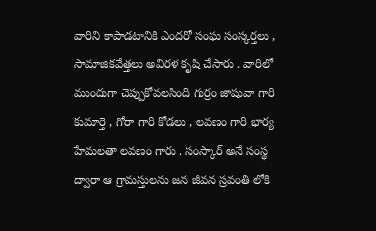వారిని కాపాడటానికి ఎందరో సంఘ సంస్కర్తలు , సామాజికవేత్తలు అవిరళ కృషి చేసారు . వారిలో ముందుగా చెప్పుకోవలసింది గుర్రం జాషువా గారి కుమార్తె , గోరా గారి కోడలు , లవణం గారి భార్య హేమలతా లవణం గారు . సంస్కార్ అనే సంస్థ ద్వారా ఆ గ్రామస్తులను జన జీవన స్రవంతి లోకి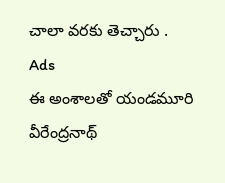చాలా వరకు తెచ్చారు .
Ads
ఈ అంశాలతో యండమూరి వీరేంద్రనాథ్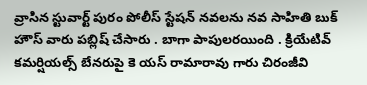వ్రాసిన స్టువార్ట్ పురం పోలీస్ స్టేషన్ నవలను నవ సాహితి బుక్ హౌస్ వారు పబ్లిష్ చేసారు . బాగా పాపులరయింది . క్రియేటివ్ కమర్షియల్స్ బేనరుపై కె యస్ రామారావు గారు చిరంజీవి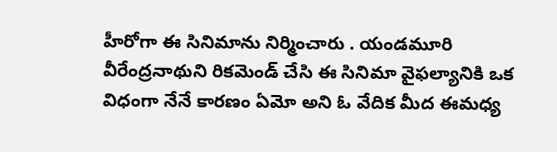హీరోగా ఈ సినిమాను నిర్మించారు . యండమూరి వీరేంద్రనాథుని రికమెండ్ చేసి ఈ సినిమా వైఫల్యానికి ఒక విధంగా నేనే కారణం ఏమో అని ఓ వేదిక మీద ఈమధ్య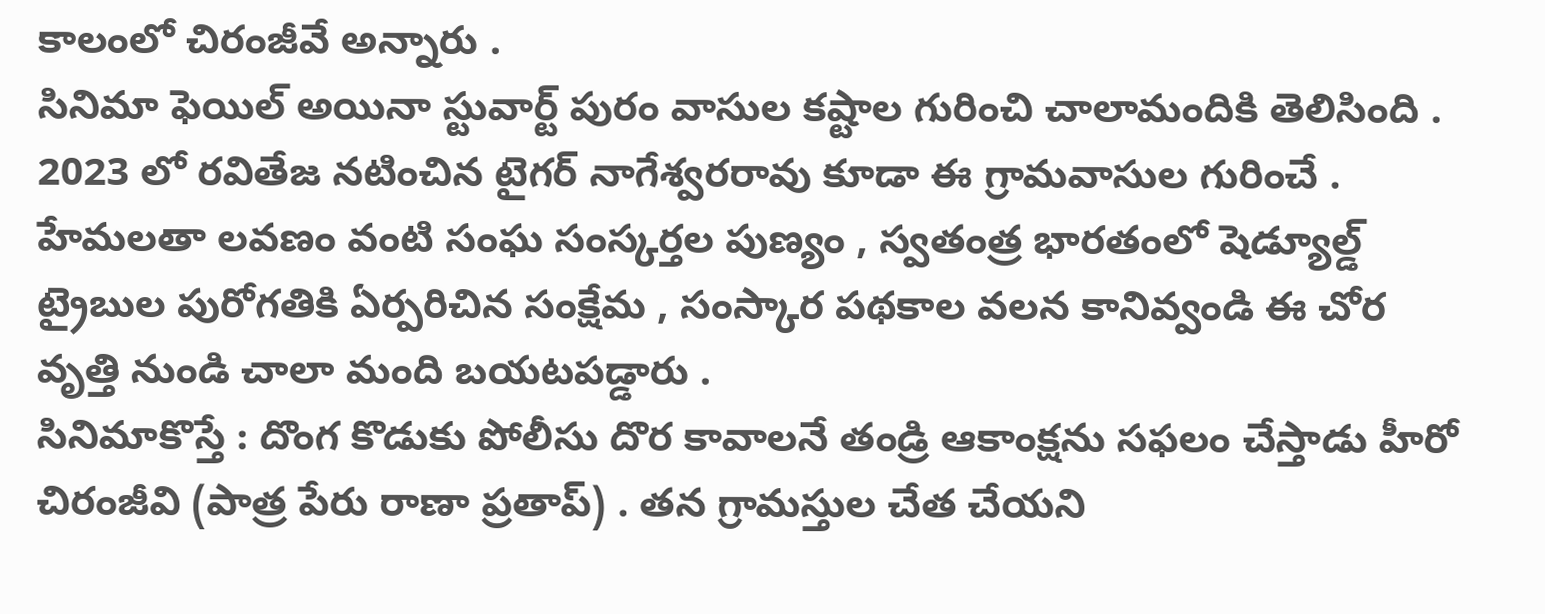కాలంలో చిరంజీవే అన్నారు .
సినిమా ఫెయిల్ అయినా స్టువార్ట్ పురం వాసుల కష్టాల గురించి చాలామందికి తెలిసింది . 2023 లో రవితేజ నటించిన టైగర్ నాగేశ్వరరావు కూడా ఈ గ్రామవాసుల గురించే . హేమలతా లవణం వంటి సంఘ సంస్కర్తల పుణ్యం , స్వతంత్ర భారతంలో షెడ్యూల్డ్ ట్రైబుల పురోగతికి ఏర్పరిచిన సంక్షేమ , సంస్కార పథకాల వలన కానివ్వండి ఈ చోర వృత్తి నుండి చాలా మంది బయటపడ్డారు .
సినిమాకొస్తే : దొంగ కొడుకు పోలీసు దొర కావాలనే తండ్రి ఆకాంక్షను సఫలం చేస్తాడు హీరో చిరంజీవి (పాత్ర పేరు రాణా ప్రతాప్) . తన గ్రామస్తుల చేత చేయని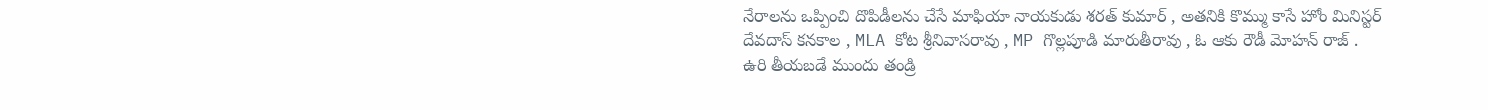నేరాలను ఒప్పించి దొపిడీలను చేసే మాఫియా నాయకుడు శరత్ కుమార్ , అతనికి కొమ్ము కాసే హోం మినిస్టర్ దేవదాస్ కనకాల , MLA కోట శ్రీనివాసరావు , MP గొల్లపూడి మారుతీరావు , ఓ ఆకు రౌడీ మోహన్ రాజ్ .
ఉరి తీయబడే ముందు తండ్రి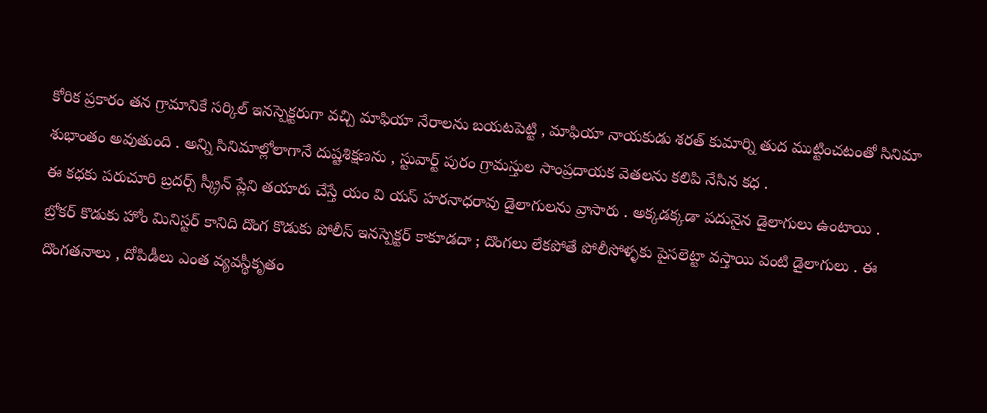కోరిక ప్రకారం తన గ్రామానికే సర్కిల్ ఇనస్పెక్టరుగా వచ్చి మాఫియా నేరాలను బయటపెట్టి , మాఫియా నాయకుడు శరత్ కుమార్ని తుద ముట్టించటంతో సినిమా శుభాంతం అవుతుంది . అన్ని సినిమాల్లోలాగానే దుష్టశిక్షణను , స్టువార్ట్ పురం గ్రామస్తుల సాంప్రదాయక వెతలను కలిపి నేసిన కధ .
ఈ కధకు పరుచూరి బ్రదర్స్ స్క్రీన్ ప్లేని తయారు చేస్తే యం వి యస్ హరనాధరావు డైలాగులను వ్రాసారు . అక్కడక్కడా పదునైన డైలాగులు ఉంటాయి .
బ్రోకర్ కొడుకు హోం మినిస్టర్ కానిది దొంగ కొడుకు పోలీస్ ఇనస్పెక్టర్ కాకూడదా ; దొంగలు లేకపోతే పోలీసోళ్ళకు పైసలెట్టా వస్తాయి వంటి డైలాగులు . ఈ దొంగతనాలు , దోపిడీలు ఎంత వ్యవస్థీకృతం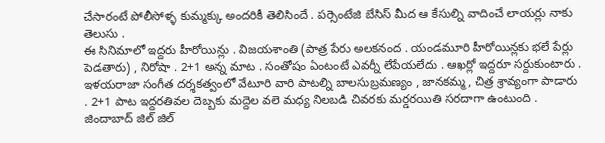చేసారంటే పోలీసోళ్ళ కుమ్మక్కు అందరికీ తెలిసిందే . పర్సెంటేజి బేసిస్ మీద ఆ కేసుల్ని వాదించే లాయర్లు నాకు తెలుసు .
ఈ సినిమాలో ఇద్దరు హీరోయిన్లు . విజయశాంతి (పాత్ర పేరు అలకనంద . యండమూరి హీరోయిన్లకు భలే పేర్లు పెడతారు) , నిరోషా . 2+1 అన్న మాట . సంతోషం ఏంటంటే ఎవర్నీ లేపేయలేదు . ఆఖర్లో ఇద్దరూ సర్దుకుంటారు .
ఇళయరాజా సంగీత దర్శకత్వంలో వేటూరి వారి పాటల్ని బాలసుబ్రమణ్యం , జానకమ్మ , చిత్ర శ్రావ్యంగా పాడారు . 2+1 పాట ఇద్దరతివల దెబ్బకు మద్దెల వలె మధ్య నిలబడి చివరకు మర్డరయితి సరదాగా ఉంటుంది . జిందాబాద్ జిల్ జిల్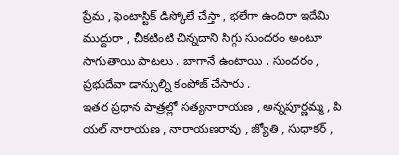ప్రేమ , ఫెంటాస్టిక్ డిస్కోలే చేస్తా , భలేగా ఉందిరా ఇదేమి ముద్దురా , చీకటింటి చిన్నదాని సిగ్గు సుందరం అంటూ సాగుతాయి పాటలు . బాగానే ఉంటాయి . సుందరం , ప్రభుదేవా డాన్సుల్ని కంపోజ్ చేసారు .
ఇతర ప్రధాన పాత్రల్లో సత్యనారాయణ , అన్నపూర్ణమ్మ , పి యల్ నారాయణ , నారాయణరావు , జ్యోతి , సుధాకర్ ,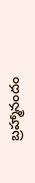బ్రహ్మానందం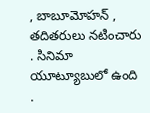, బాబూమోహన్ , తదితరులు నటించారు . సినిమా యూట్యూబులో ఉంది .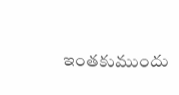ఇంతకుముందు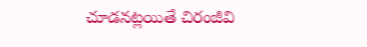చూడనట్లయితే చిరంజీవి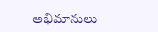అభిమానులు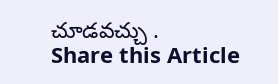చూడవచ్చు .
Share this Article